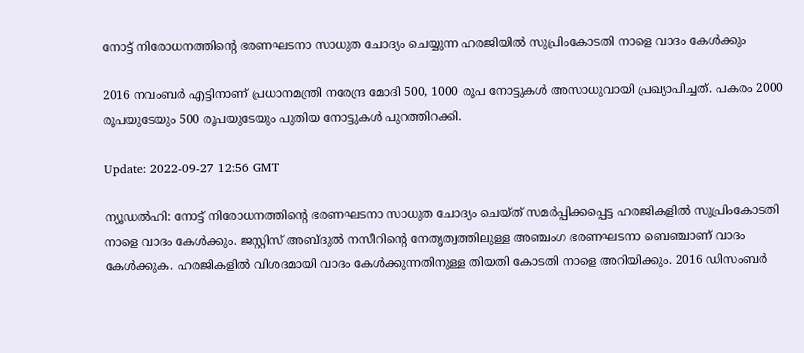നോട്ട് നിരോധനത്തിന്റെ ഭരണഘടനാ സാധുത ചോദ്യം ചെയ്യുന്ന ഹരജിയിൽ സുപ്രിംകോടതി നാളെ വാദം കേൾക്കും

2016 നവംബർ എട്ടിനാണ് പ്രധാനമന്ത്രി നരേന്ദ്ര മോദി 500, 1000 രൂപ നോട്ടുകൾ അസാധുവായി പ്രഖ്യാപിച്ചത്. പകരം 2000 രൂപയുടേയും 500 രൂപയുടേയും പുതിയ നോട്ടുകൾ പുറത്തിറക്കി.

Update: 2022-09-27 12:56 GMT

ന്യൂഡൽഹി: നോട്ട് നിരോധനത്തിന്റെ ഭരണഘടനാ സാധുത ചോദ്യം ചെയ്ത് സമർപ്പിക്കപ്പെട്ട ഹരജികളിൽ സുപ്രിംകോടതി നാളെ വാദം കേൾക്കും. ജസ്റ്റിസ് അബ്ദുൽ നസീറിന്റെ നേതൃത്വത്തിലുള്ള അഞ്ചംഗ ഭരണഘടനാ ബെഞ്ചാണ് വാദം കേൾക്കുക. ഹരജികളിൽ വിശദമായി വാദം കേൾക്കുന്നതിനുള്ള തിയതി കോടതി നാളെ അറിയിക്കും. 2016 ഡിസംബർ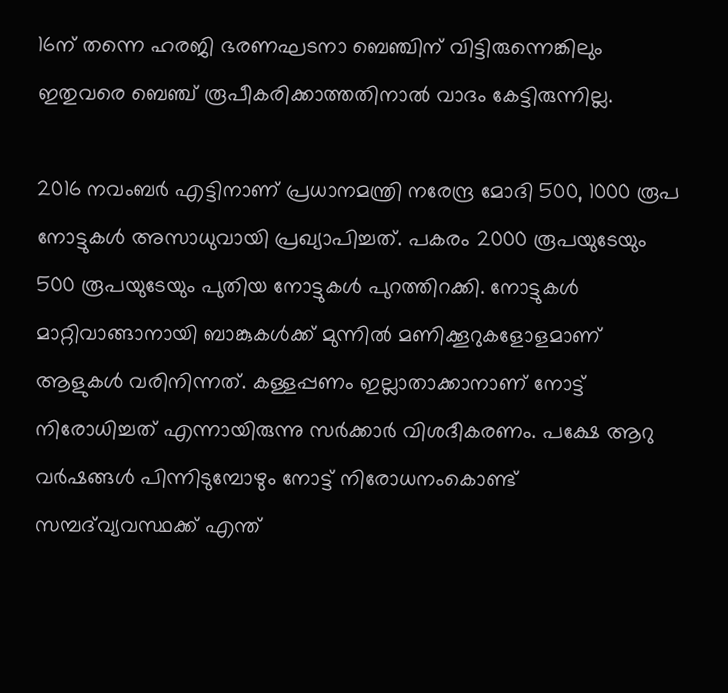16ന് തന്നെ ഹരജി ഭരണഘടനാ ബെഞ്ചിന് വിട്ടിരുന്നെങ്കിലും ഇതുവരെ ബെഞ്ച് രൂപീകരിക്കാത്തതിനാൽ വാദം കേട്ടിരുന്നില്ല.

2016 നവംബർ എട്ടിനാണ് പ്രധാനമന്ത്രി നരേന്ദ്ര മോദി 500, 1000 രൂപ നോട്ടുകൾ അസാധുവായി പ്രഖ്യാപിച്ചത്. പകരം 2000 രൂപയുടേയും 500 രൂപയുടേയും പുതിയ നോട്ടുകൾ പുറത്തിറക്കി. നോട്ടുകൾ മാറ്റിവാങ്ങാനായി ബാങ്കുകൾക്ക് മുന്നിൽ മണിക്കൂറുകളോളമാണ് ആളുകൾ വരിനിന്നത്. കള്ളപ്പണം ഇല്ലാതാക്കാനാണ് നോട്ട് നിരോധിച്ചത് എന്നായിരുന്നു സർക്കാർ വിശദീകരണം. പക്ഷേ ആറു വർഷങ്ങൾ പിന്നിടുമ്പോഴും നോട്ട് നിരോധനംകൊണ്ട് സമ്പദ്‌വ്യവസ്ഥക്ക് എന്ത്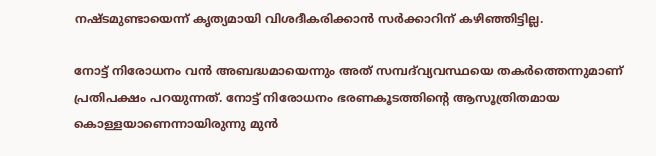നഷ്ടമുണ്ടായെന്ന് കൃത്യമായി വിശദീകരിക്കാൻ സർക്കാറിന് കഴിഞ്ഞിട്ടില്ല.

നോട്ട് നിരോധനം വൻ അബദ്ധമായെന്നും അത് സമ്പദ്‌വ്യവസ്ഥയെ തകർത്തെന്നുമാണ് പ്രതിപക്ഷം പറയുന്നത്. നോട്ട് നിരോധനം ഭരണകൂടത്തിന്റെ ആസൂത്രിതമായ കൊള്ളയാണെന്നായിരുന്നു മുൻ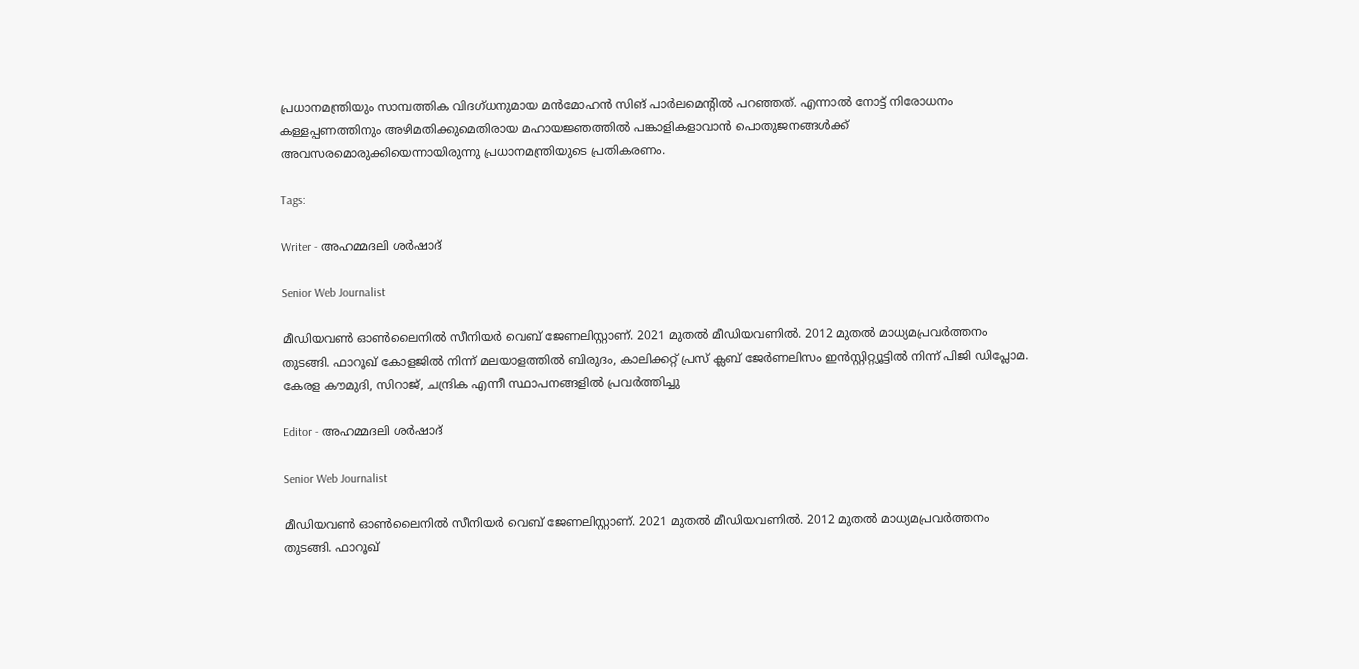പ്രധാനമന്ത്രിയും സാമ്പത്തിക വിദഗ്ധനുമായ മൻമോഹൻ സിങ് പാർലമെന്റിൽ പറഞ്ഞത്. എന്നാൽ നോട്ട് നിരോധനം കള്ളപ്പണത്തിനും അഴിമതിക്കുമെതിരായ മഹായജ്ഞത്തിൽ പങ്കാളികളാവാൻ പൊതുജനങ്ങൾക്ക് അവസരമൊരുക്കിയെന്നായിരുന്നു പ്രധാനമന്ത്രിയുടെ പ്രതികരണം.

Tags:

Writer - അഹമ്മദലി ശര്‍ഷാദ്

Senior Web Journalist

മീഡിയവൺ ഓൺലൈനിൽ സീനിയർ വെബ് ജേണലിസ്റ്റാണ്. 2021 മുതൽ മീഡിയവണിൽ. 2012 മുതൽ മാധ്യമപ്രവർത്തനം തുടങ്ങി. ഫാറൂഖ് കോളജിൽ നിന്ന് മലയാളത്തിൽ ബിരുദം, കാലിക്കറ്റ് പ്രസ് ക്ലബ് ജേർണലിസം ഇൻസ്റ്റിറ്റ്യൂട്ടിൽ നിന്ന് പിജി ഡിപ്ലോമ. കേരള കൗമുദി, സിറാജ്, ചന്ദ്രിക എന്നീ സ്ഥാപനങ്ങളിൽ പ്രവർത്തിച്ചു

Editor - അഹമ്മദലി ശര്‍ഷാദ്

Senior Web Journalist

മീഡിയവൺ ഓൺലൈനിൽ സീനിയർ വെബ് ജേണലിസ്റ്റാണ്. 2021 മുതൽ മീഡിയവണിൽ. 2012 മുതൽ മാധ്യമപ്രവർത്തനം തുടങ്ങി. ഫാറൂഖ്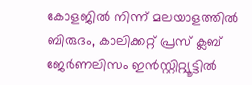കോളജിൽ നിന്ന് മലയാളത്തിൽ ബിരുദം, കാലിക്കറ്റ് പ്രസ് ക്ലബ് ജേർണലിസം ഇൻസ്റ്റിറ്റ്യൂട്ടിൽ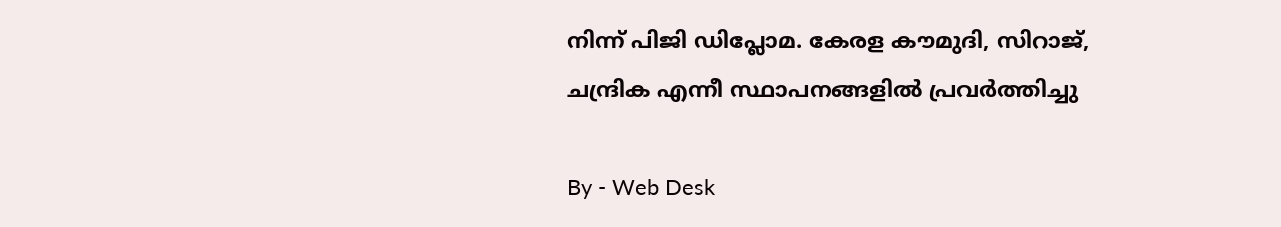നിന്ന് പിജി ഡിപ്ലോമ. കേരള കൗമുദി, സിറാജ്, ചന്ദ്രിക എന്നീ സ്ഥാപനങ്ങളിൽ പ്രവർത്തിച്ചു

By - Web Desk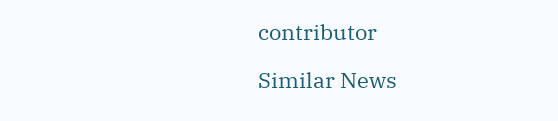contributor

Similar News